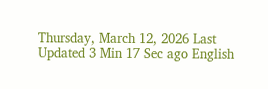Thursday, March 12, 2026 Last Updated 3 Min 17 Sec ago English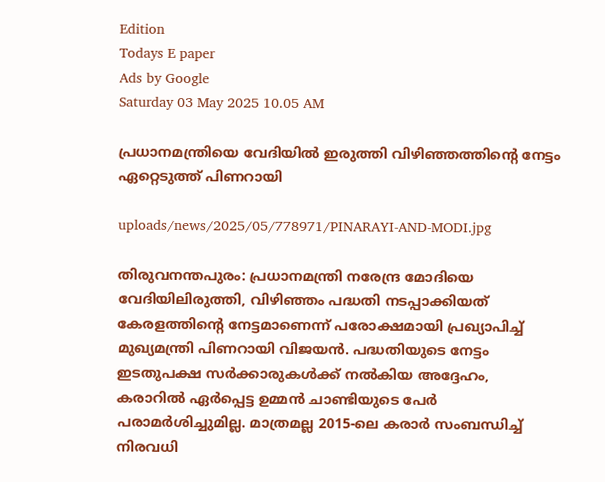Edition
Todays E paper
Ads by Google
Saturday 03 May 2025 10.05 AM

പ്രധാനമന്ത്രിയെ വേദിയില്‍ ഇരുത്തി വിഴിഞ്ഞത്തിന്റെ നേട്ടം ഏറ്റെടുത്ത് പിണറായി

uploads/news/2025/05/778971/PINARAYI-AND-MODI.jpg

തിരുവനന്തപുരം: പ്രധാനമന്ത്രി നരേന്ദ്ര മോദിയെ വേദിയിലിരുത്തി, വിഴിഞ്ഞം പദ്ധതി നടപ്പാക്കിയത് കേരളത്തിന്റെ നേട്ടമാണെന്ന് പരോക്ഷമായി പ്രഖ്യാപിച്ച് മുഖ്യമന്ത്രി പിണറായി വിജയന്‍. പദ്ധതിയുടെ നേട്ടം ഇടതുപക്ഷ സര്‍ക്കാരുകള്‍ക്ക് നല്‍കിയ അദ്ദേഹം, കരാറില്‍ ഏര്‍പ്പെട്ട ഉമ്മന്‍ ചാണ്ടിയുടെ പേര്‍ പരാമര്‍ശിച്ചുമില്ല. മാത്രമല്ല 2015-ലെ കരാര്‍ സംബന്ധിച്ച് നിരവധി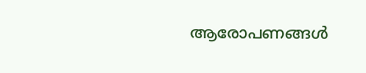ആരോപണങ്ങള്‍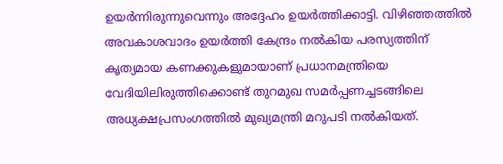ഉയര്‍ന്നിരുന്നുവെന്നും അദ്ദേഹം ഉയര്‍ത്തിക്കാട്ടി. വിഴിഞ്ഞത്തില്‍ അവകാശവാദം ഉയര്‍ത്തി കേന്ദ്രം നല്‍കിയ പരസ്യത്തിന് കൃത്യമായ കണക്കുകളുമായാണ് പ്രധാനമന്ത്രിയെ വേദിയിലിരുത്തിക്കൊണ്ട് തുറമുഖ സമര്‍പ്പണച്ചടങ്ങിലെ അധ്യക്ഷപ്രസംഗത്തില്‍ മുഖ്യമന്ത്രി മറുപടി നല്‍കിയത്.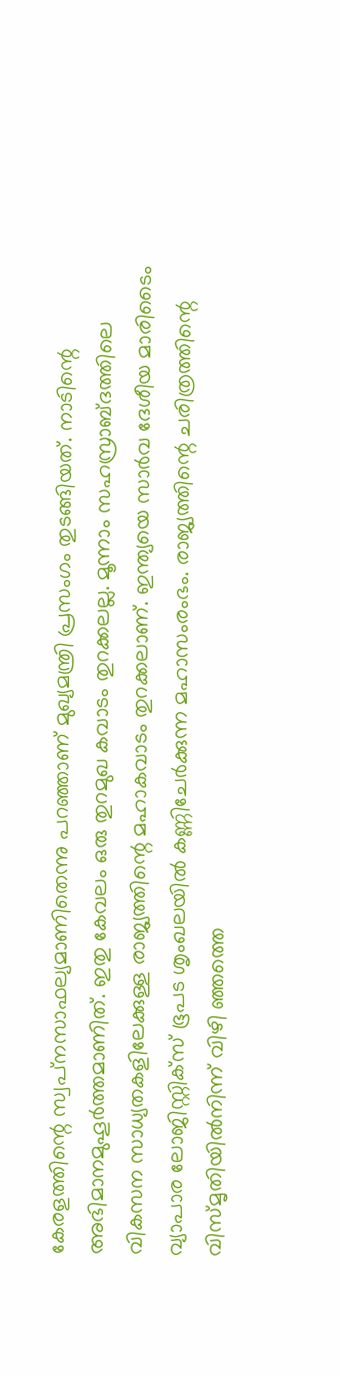കേരളത്തിന്റെ സ്വപ്‌നസാഫല്യമാണിതെന്നു പറഞ്ഞാണ് മുഖ്യമന്ത്രി പ്രസംഗം തുടങ്ങിയത്. നാടിന്റെ അഭിമാനമുഹൂര്‍ത്തമാണിത്. ഇതു കേവലം ഒരു തുറമുഖ കവാടം തുറക്കലല്ല. മൂന്നാം സഹസ്രാബ്ദത്തിലെ വികസന സാധ്യതകളിലേക്കുള്ള രാജ്യത്തിന്റെ മഹാകവാടം തുറക്കലാണ്. ഇന്ത്യയെ സാര്‍വ ദേശീയ മാരിടൈം വ്യാപാര ലോജിസ്റ്റിക്‌സ് ഭൂപട ശൃംഖലയില്‍ കണ്ണിചേര്‍ക്കുന്ന മഹാസംരംഭം. രാജ്യത്തിന്റെ ചരിത്രത്തിന്റെ വിസ്മൃതിയില്‍നിന്ന് വിഴി ഞ്ഞത്തെ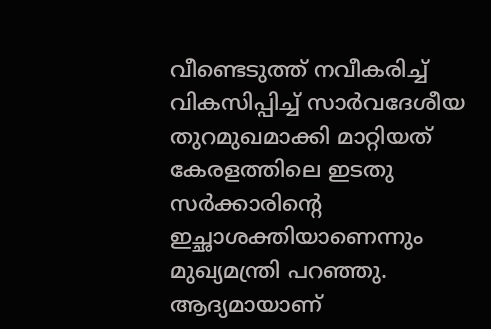വീണ്ടെടുത്ത് നവീകരിച്ച് വികസിപ്പിച്ച് സാര്‍വദേശീയ തുറമുഖമാക്കി മാറ്റിയത് കേരളത്തിലെ ഇടതു സര്‍ക്കാരിന്റെ ഇച്ഛാശക്തിയാണെന്നും മുഖ്യമന്ത്രി പറഞ്ഞു. ആദ്യമായാണ്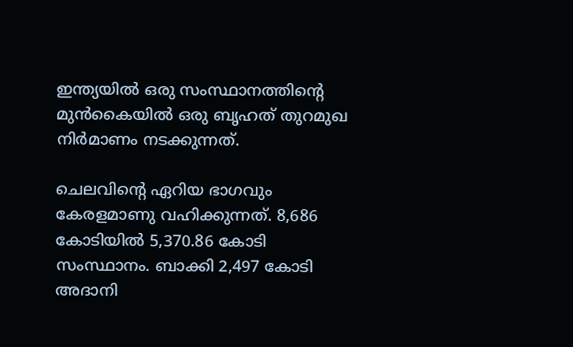ഇന്ത്യയില്‍ ഒരു സംസ്ഥാനത്തിന്റെ മുന്‍കൈയില്‍ ഒരു ബൃഹത് തുറമുഖ നിര്‍മാണം നടക്കുന്നത്.

ചെലവിന്റെ ഏറിയ ഭാഗവും കേരളമാണു വഹിക്കുന്നത്. 8,686 കോടിയില്‍ 5,370.86 കോടി സംസ്ഥാനം. ബാക്കി 2,497 കോടി അദാനി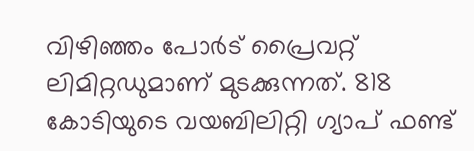വിഴിഞ്ഞം പോര്‍ട് പ്രൈവറ്റ് ലിമിറ്റഡുമാണ് മുടക്കുന്നത്. 818 കോടിയുടെ വയബിലിറ്റി ഗ്യാപ് ഫണ്ട്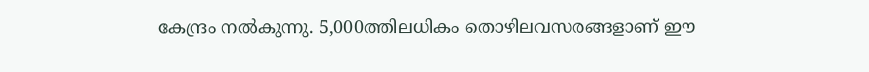കേന്ദ്രം നല്‍കുന്നു. 5,000ത്തിലധികം തൊഴിലവസരങ്ങളാണ് ഈ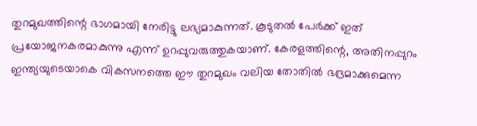തുറമുഖത്തിന്റെ ഭാഗമായി നേരിട്ടു ലഭ്യമാകുന്നത്. കൂടുതല്‍ പേര്‍ക്ക് ഇത് പ്രയോജനകരമാകുന്നു എന്ന് ഉറപ്പുവരുത്തുകയാണ്. കേരളത്തിന്റെ, അതിനപ്പുറം ഇന്ത്യയുടെയാകെ വികസനത്തെ ഈ തുറമുഖം വലിയ തോതില്‍ ഭദ്രമാക്കുമെന്ന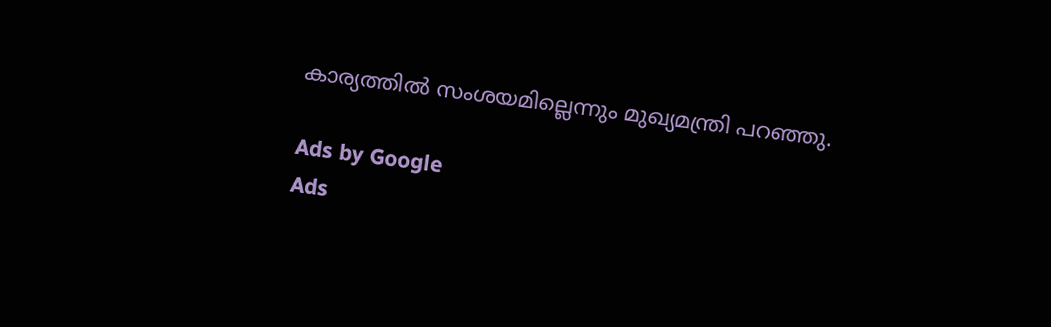കാര്യത്തില്‍ സംശയമില്ലെന്നും മുഖ്യമന്ത്രി പറഞ്ഞു.

Ads by Google
Ads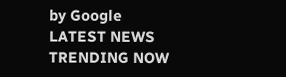by Google
LATEST NEWS
TRENDING NOW